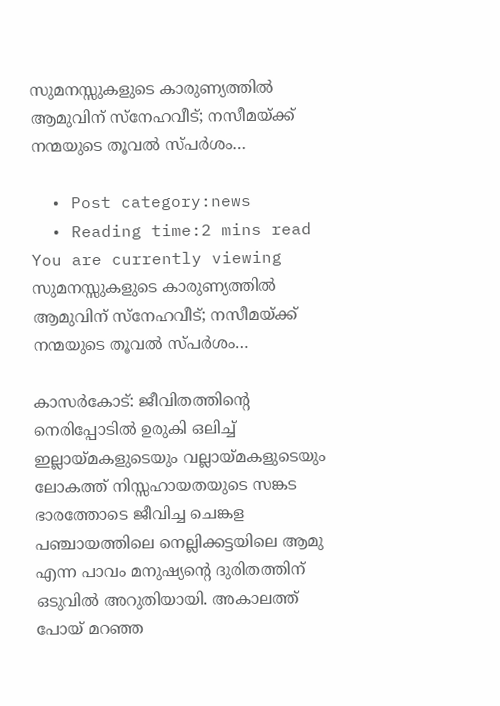സുമനസ്സുകളുടെ കാരുണ്യത്തില്‍ ആമുവിന് സ്‌നേഹവീട്; നസീമയ്ക്ക് നന്മയുടെ തൂവല്‍ സ്പര്‍ശം…

  • Post category:news
  • Reading time:2 mins read
You are currently viewing സുമനസ്സുകളുടെ കാരുണ്യത്തില്‍ ആമുവിന് സ്‌നേഹവീട്; നസീമയ്ക്ക് നന്മയുടെ തൂവല്‍ സ്പര്‍ശം…

കാസര്‍കോട്: ജീവിതത്തിന്റെ നെരിപ്പോടില്‍ ഉരുകി ഒലിച്ച് ഇല്ലായ്മകളുടെയും വല്ലായ്മകളുടെയും ലോകത്ത് നിസ്സഹായതയുടെ സങ്കട ഭാരത്തോടെ ജീവിച്ച ചെങ്കള പഞ്ചായത്തിലെ നെല്ലിക്കട്ടയിലെ ആമു എന്ന പാവം മനുഷ്യന്റെ ദുരിതത്തിന് ഒടുവില്‍ അറുതിയായി. അകാലത്ത് പോയ് മറഞ്ഞ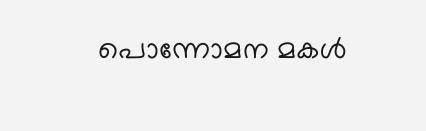പൊന്നോമന മകള്‍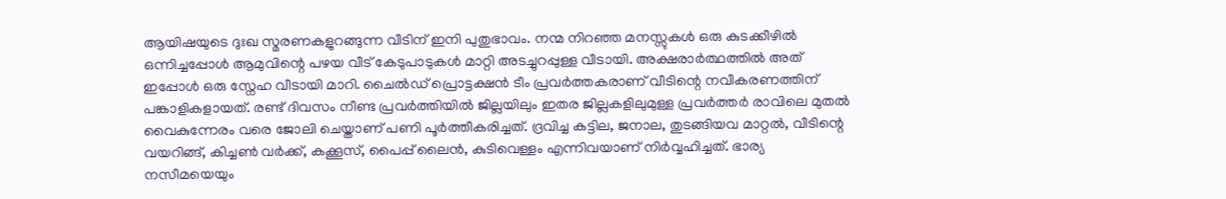ആയിഷയുടെ ദുഃഖ സ്മരണകളുറങ്ങുന്ന വീടിന് ഇനി പുതുഭാവം. നന്മ നിറഞ്ഞ മനസ്സുകള്‍ ഒരു കുടക്കീഴില്‍ ഒന്നിച്ചപ്പോള്‍ ആമുവിന്റെ പഴയ വീട് കേടുപാടുകള്‍ മാറ്റി അടച്ചുറപ്പുള്ള വീടായി. അക്ഷരാര്‍ത്ഥത്തില്‍ അത് ഇപ്പോള്‍ ഒരു സ്നേഹ വീടായി മാറി. ചൈല്‍ഡ് പ്രൊട്ടക്ഷന്‍ ടീം പ്രവര്‍ത്തകരാണ് വീടിന്റെ നവീകരണത്തിന് പങ്കാളികളായത്. രണ്ട് ദിവസം നീണ്ട പ്രവര്‍ത്തിയില്‍ ജില്ലയിലും ഇതര ജില്ലകളിലുമുള്ള പ്രവര്‍ത്തര്‍ രാവിലെ മുതല്‍ വൈകുന്നേരം വരെ ജോലി ചെയ്താണ് പണി പൂര്‍ത്തീകരിച്ചത്. ദ്രവിച്ച കട്ടില, ജനാല, തുടങ്ങിയവ മാറ്റല്‍, വീടിന്റെ വയറിങ്ങ്, കിച്ചണ്‍ വര്‍ക്ക്, കക്കൂസ്, പൈപ്പ് ലൈന്‍, കുടിവെള്ളം എന്നിവയാണ് നിര്‍വ്വഹിച്ചത്. ഭാര്യ നസീമയെയും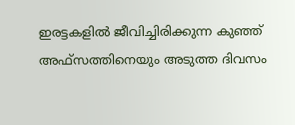ഇരട്ടകളില്‍ ജീവിച്ചിരിക്കുന്ന കുഞ്ഞ് അഫ്‌സത്തിനെയും അടുത്ത ദിവസം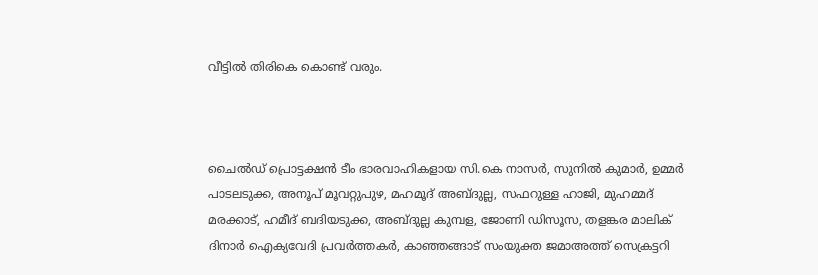വീട്ടില്‍ തിരികെ കൊണ്ട് വരും.



ചൈല്‍ഡ് പ്രൊട്ടക്ഷന്‍ ടീം ഭാരവാഹികളായ സി.കെ നാസര്‍, സുനില്‍ കുമാര്‍, ഉമ്മര്‍ പാടലടുക്ക, അനൂപ് മൂവറ്റുപുഴ, മഹമൂദ് അബ്ദുല്ല, സഫറുള്ള ഹാജി, മുഹമ്മദ് മരക്കാട്, ഹമീദ് ബദിയടുക്ക, അബ്ദുല്ല കുമ്പള, ജോണി ഡിസൂസ, തളങ്കര മാലിക് ദിനാര്‍ ഐക്യവേദി പ്രവര്‍ത്തകര്‍, കാഞ്ഞങ്ങാട് സംയുക്ത ജമാഅത്ത് സെക്രട്ടറി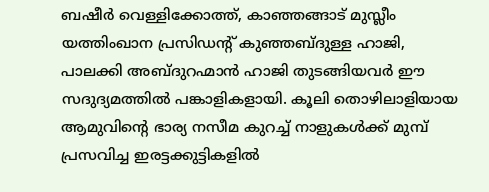ബഷീര്‍ വെള്ളിക്കോത്ത്, കാഞ്ഞങ്ങാട് മുസ്ലീം യത്തിംഖാന പ്രസിഡന്റ് കുഞ്ഞബ്ദുള്ള ഹാജി, പാലക്കി അബ്ദുറഹ്മാന്‍ ഹാജി തുടങ്ങിയവര്‍ ഈ സദുദ്യമത്തില്‍ പങ്കാളികളായി. കൂലി തൊഴിലാളിയായ ആമുവിന്റെ ഭാര്യ നസീമ കുറച്ച് നാളുകള്‍ക്ക് മുമ്പ് പ്രസവിച്ച ഇരട്ടക്കുട്ടികളില്‍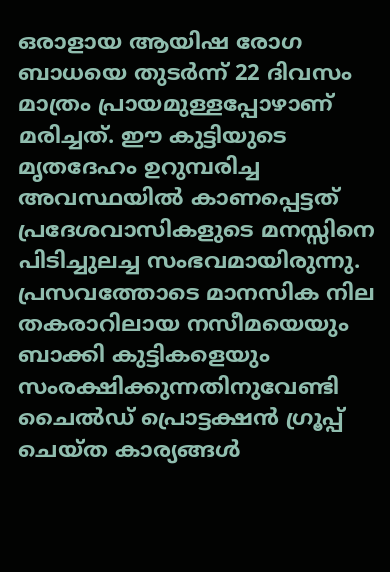ഒരാളായ ആയിഷ രോഗ ബാധയെ തുടര്‍ന്ന് 22 ദിവസം മാത്രം പ്രായമുള്ളപ്പോഴാണ് മരിച്ചത്. ഈ കുട്ടിയുടെ മൃതദേഹം ഉറുമ്പരിച്ച അവസ്ഥയില്‍ കാണപ്പെട്ടത് പ്രദേശവാസികളുടെ മനസ്സിനെ പിടിച്ചുലച്ച സംഭവമായിരുന്നു. പ്രസവത്തോടെ മാനസിക നില തകരാറിലായ നസീമയെയും ബാക്കി കുട്ടികളെയും സംരക്ഷിക്കുന്നതിനുവേണ്ടി ചൈല്‍ഡ് പ്രൊട്ടക്ഷന്‍ ഗ്രൂപ്പ് ചെയ്ത കാര്യങ്ങള്‍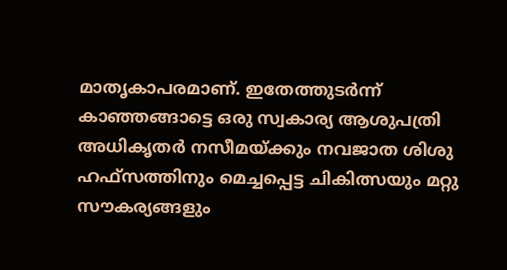മാതൃകാപരമാണ്. ഇതേത്തുടര്‍ന്ന് കാഞ്ഞങ്ങാട്ടെ ഒരു സ്വകാര്യ ആശുപത്രി അധികൃതര്‍ നസീമയ്ക്കും നവജാത ശിശു ഹഫ്‌സത്തിനും മെച്ചപ്പെട്ട ചികിത്സയും മറ്റു സൗകര്യങ്ങളും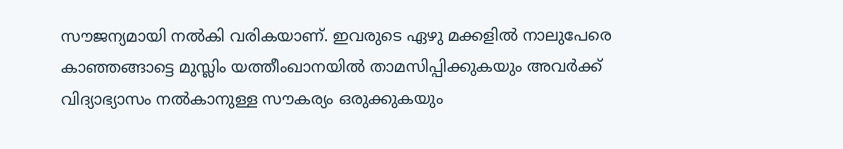സൗജന്യമായി നല്‍കി വരികയാണ്. ഇവരുടെ ഏഴു മക്കളില്‍ നാലുപേരെ കാഞ്ഞങ്ങാട്ടെ മുസ്ലിം യത്തീംഖാനയില്‍ താമസിപ്പിക്കുകയും അവര്‍ക്ക് വിദ്യാഭ്യാസം നല്‍കാനുള്ള സൗകര്യം ഒരുക്കുകയും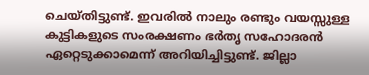ചെയ്തിട്ടുണ്ട്. ഇവരില്‍ നാലും രണ്ടും വയസ്സുള്ള കുട്ടികളുടെ സംരക്ഷണം ഭര്‍തൃ സഹോദരന്‍ ഏറ്റെടുക്കാമെന്ന് അറിയിച്ചിട്ടുണ്ട്. ജില്ലാ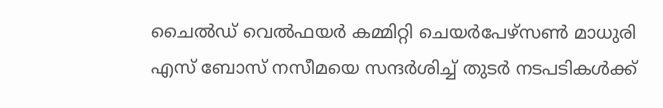ചൈല്‍ഡ് വെല്‍ഫയര്‍ കമ്മിറ്റി ചെയര്‍പേഴ്‌സണ്‍ മാധുരി എസ് ബോസ് നസീമയെ സന്ദര്‍ശിച്ച് തുടര്‍ നടപടികള്‍ക്ക്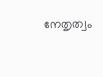നേതൃത്വം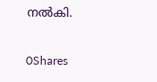നല്‍കി.

0Shares